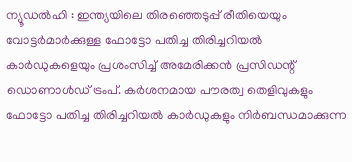ന്യൂഡൽഹി : ഇന്ത്യയിലെ തിരഞ്ഞെടുപ്പ് രീതിയെയും വോട്ടർമാർക്കുള്ള ഫോട്ടോ പതിച്ച തിരിച്ചറിയൽ കാർഡുകളെയും പ്രശംസിച്ച് അമേരിക്കൻ പ്രസിഡന്റ് ഡൊണാൾഡ് ട്രംപ്. കർശനമായ പൗരത്വ തെളിവുകളും ഫോട്ടോ പതിച്ച തിരിച്ചറിയൽ കാർഡുകളും നിർബന്ധമാക്കുന്ന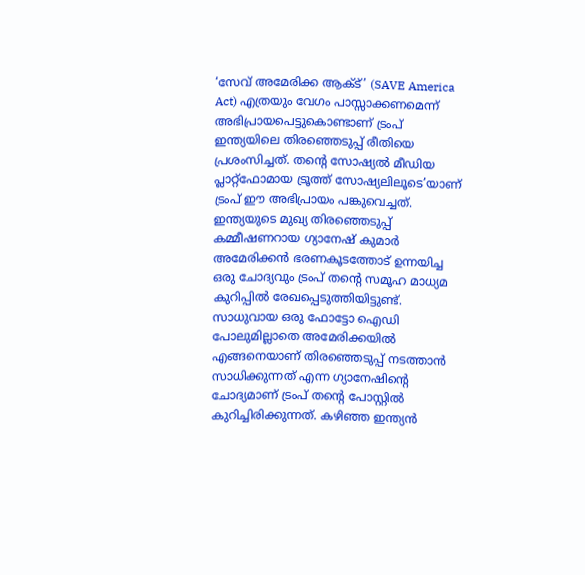‘സേവ് അമേരിക്ക ആക്ട്’ (SAVE America Act) എത്രയും വേഗം പാസ്സാക്കണമെന്ന് അഭിപ്രായപെട്ടുകൊണ്ടാണ് ട്രംപ് ഇന്ത്യയിലെ തിരഞ്ഞെടുപ്പ് രീതിയെ പ്രശംസിച്ചത്. തന്റെ സോഷ്യൽ മീഡിയ പ്ലാറ്റ്ഫോമായ ട്രൂത്ത് സോഷ്യലിലൂടെ’യാണ് ട്രംപ് ഈ അഭിപ്രായം പങ്കുവെച്ചത്. ഇന്ത്യയുടെ മുഖ്യ തിരഞ്ഞെടുപ്പ് കമ്മീഷണറായ ഗ്യാനേഷ് കുമാർ അമേരിക്കൻ ഭരണകൂടത്തോട് ഉന്നയിച്ച ഒരു ചോദ്യവും ട്രംപ് തന്റെ സമൂഹ മാധ്യമ കുറിപ്പിൽ രേഖപ്പെടുത്തിയിട്ടുണ്ട്.
സാധുവായ ഒരു ഫോട്ടോ ഐഡി പോലുമില്ലാതെ അമേരിക്കയിൽ എങ്ങനെയാണ് തിരഞ്ഞെടുപ്പ് നടത്താൻ സാധിക്കുന്നത് എന്ന ഗ്യാനേഷിന്റെ ചോദ്യമാണ് ട്രംപ് തന്റെ പോസ്റ്റിൽ കുറിച്ചിരിക്കുന്നത്. കഴിഞ്ഞ ഇന്ത്യൻ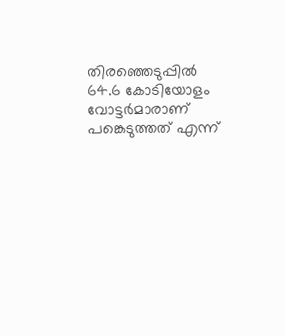തിരഞ്ഞെടുപ്പിൽ 64.6 കോടിയോളം വോട്ടർമാരാണ് പങ്കെടുത്തത് എന്ന്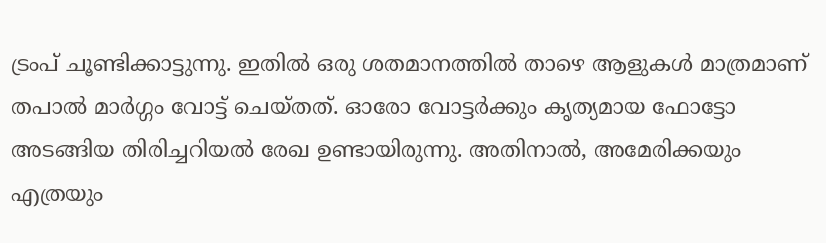ട്രംപ് ചൂണ്ടിക്കാട്ടുന്നു. ഇതിൽ ഒരു ശതമാനത്തിൽ താഴെ ആളുകൾ മാത്രമാണ് തപാൽ മാർഗ്ഗം വോട്ട് ചെയ്തത്. ഓരോ വോട്ടർക്കും കൃത്യമായ ഫോട്ടോ അടങ്ങിയ തിരിച്ചറിയൽ രേഖ ഉണ്ടായിരുന്നു. അതിനാൽ, അമേരിക്കയും എത്രയും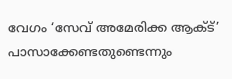വേഗം ‘സേവ് അമേരിക്ക ആക്ട്’ പാസാക്കേണ്ടതുണ്ടെന്നും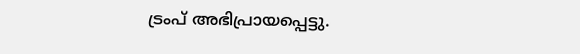ട്രംപ് അഭിപ്രായപ്പെട്ടു.